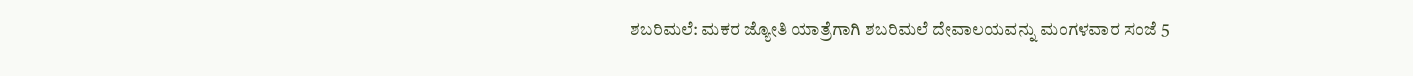ಶಬರಿಮಲೆ: ಮಕರ ಜ್ಯೋತಿ ಯಾತ್ರೆಗಾಗಿ ಶಬರಿಮಲೆ ದೇವಾಲಯವನ್ನು ಮಂಗಳವಾರ ಸಂಜೆ 5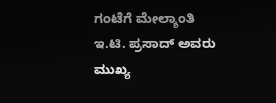ಗಂಟೆಗೆ ಮೇಲ್ಶಾಂತಿ ಇ.ಟಿ. ಪ್ರಸಾದ್ ಅವರು ಮುಖ್ಯ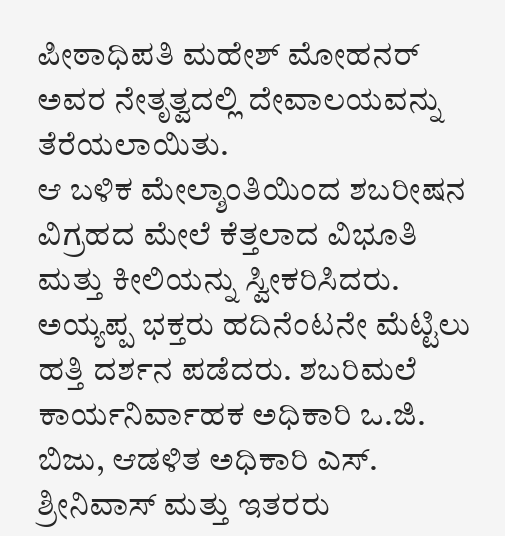ಪೀಠಾಧಿಪತಿ ಮಹೇಶ್ ಮೋಹನರ್ ಅವರ ನೇತೃತ್ವದಲ್ಲಿ ದೇವಾಲಯವನ್ನು ತೆರೆಯಲಾಯಿತು.
ಆ ಬಳಿಕ ಮೇಲ್ಶಾಂತಿಯಿಂದ ಶಬರೀಷನ ವಿಗ್ರಹದ ಮೇಲೆ ಕೆತ್ತಲಾದ ವಿಭೂತಿ ಮತ್ತು ಕೀಲಿಯನ್ನು ಸ್ವೀಕರಿಸಿದರು. ಅಯ್ಯಪ್ಪ ಭಕ್ತರು ಹದಿನೆಂಟನೇ ಮೆಟ್ಟಿಲು ಹತ್ತಿ ದರ್ಶನ ಪಡೆದರು. ಶಬರಿಮಲೆ ಕಾರ್ಯನಿರ್ವಾಹಕ ಅಧಿಕಾರಿ ಒ.ಜಿ. ಬಿಜು, ಆಡಳಿತ ಅಧಿಕಾರಿ ಎಸ್. ಶ್ರೀನಿವಾಸ್ ಮತ್ತು ಇತರರು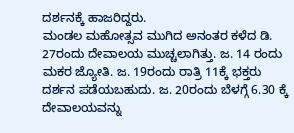ದರ್ಶನಕ್ಕೆ ಹಾಜರಿದ್ದರು.
ಮಂಡಲ ಮಹೋತ್ಸವ ಮುಗಿದ ಅನಂತರ ಕಳೆದ ಡಿ. 27ರಂದು ದೇವಾಲಯ ಮುಚ್ಚಲಾಗಿತ್ತು. ಜ. 14 ರಂದು ಮಕರ ಜ್ಯೋತಿ. ಜ. 19ರಂದು ರಾತ್ರಿ 11ಕ್ಕೆ ಭಕ್ತರು ದರ್ಶನ ಪಡೆಯಬಹುದು. ಜ. 20ರಂದು ಬೆಳಗ್ಗೆ 6.30 ಕ್ಕೆ ದೇವಾಲಯವನ್ನು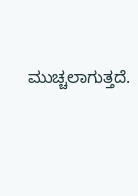ಮುಚ್ಚಲಾಗುತ್ತದೆ.